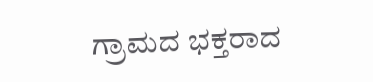ಗ್ರಾಮದ ಭಕ್ತರಾದ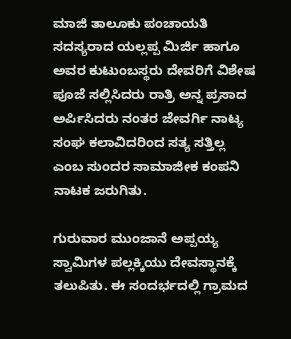ಮಾಜಿ ತಾಲೂಕು ಪಂಚಾಯತಿ ಸದಸ್ಯರಾದ ಯಲ್ಲಪ್ಪ ಮಿರ್ಜಿ ಹಾಗೂ ಅವರ ಕುಟುಂಬಸ್ಥರು ದೇವರಿಗೆ ವಿಶೇಷ ಪೂಜೆ ಸಲ್ಲಿಸಿದರು ರಾತ್ರಿ ಅನ್ನ ಪ್ರಸಾದ ಅರ್ಪಿಸಿದರು ನಂತರ ಜೇವರ್ಗಿ ನಾಟ್ಯ ಸಂಘ ಕಲಾವಿದರಿಂದ ಸತ್ಯ ಸತ್ತಿಲ್ಲ ಎಂಬ ಸುಂದರ ಸಾಮಾಜೀಕ ಕಂಪನಿ ನಾಟಕ ಜರುಗಿತು.

ಗುರುವಾರ ಮುಂಜಾನೆ ಅಪ್ಪಯ್ಯ ಸ್ವಾಮಿಗಳ ಪಲ್ಲಕ್ಕಿಯು ದೇವಸ್ಥಾನಕ್ಕೆ ತಲುಪಿತು. ಈ ಸಂದರ್ಭದಲ್ಲಿ ಗ್ರಾಮದ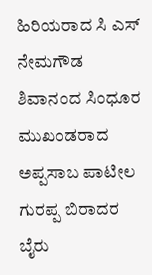ಹಿರಿಯರಾದ ಸಿ ಎಸ್ ನೇಮಗೌಡ ಶಿವಾನಂದ ಸಿಂಧೂರ ಮುಖಂಡರಾದ ಅಪ್ಪಸಾಬ ಪಾಟೀಲ ಗುರಪ್ಪ ಬಿರಾದರ ಬೈರು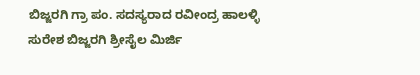ಬಿಜ್ಜರಗಿ ಗ್ರಾ ಪಂ. ಸದಸ್ಯರಾದ ರವೀಂದ್ರ ಹಾಲಳ್ಳಿ ಸುರೇಶ ಬಿಜ್ಜರಗಿ ಶ್ರೀಸೈಲ ಮಿರ್ಜಿ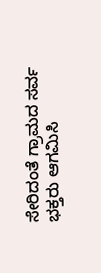ಸೇರಿದಂತೆ ಗ್ರಾಮದ ಸರ್ವ ಭಕ್ತರು ಆಗಮಿಸಿ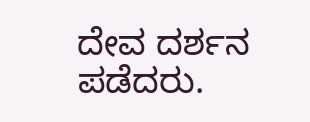ದೇವ ದರ್ಶನ ಪಡೆದರು.